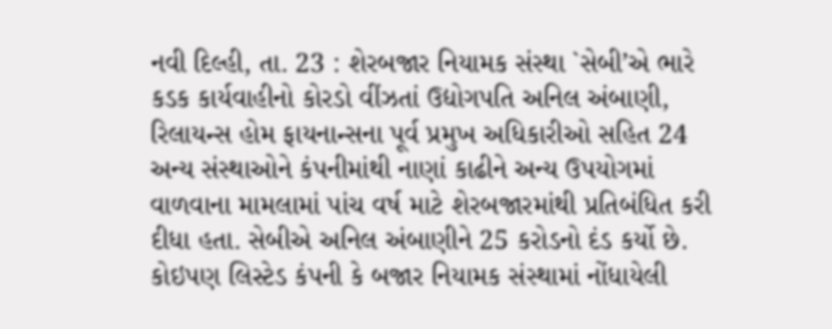નવી દિલ્હી, તા. 23 : શેરબજાર નિયામક સંસ્થા `સેબી’એ ભારે કડક કાર્યવાહીનો કોરડો વીંઝતાં ઉદ્યોગપતિ અનિલ અંબાણી, રિલાયન્સ હોમ ફાયનાન્સના પૂર્વ પ્રમુખ અધિકારીઓ સહિત 24 અન્ય સંસ્થાઓને કંપનીમાંથી નાણાં કાઢીને અન્ય ઉપયોગમાં વાળવાના મામલામાં પાંચ વર્ષ માટે શેરબજારમાંથી પ્રતિબંધિત કરી દીધા હતા. સેબીએ અનિલ અંબાણીને 25 કરોડનો દંડ કર્યો છે. કોઇપણ લિસ્ટેડ કંપની કે બજાર નિયામક સંસ્થામાં નોંધાયેલી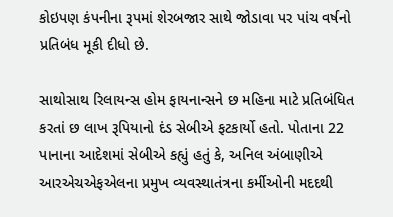કોઇપણ કંપનીના રૂપમાં શેરબજાર સાથે જોડાવા પર પાંચ વર્ષનો પ્રતિબંધ મૂકી દીધો છે.

સાથોસાથ રિલાયન્સ હોમ ફાયનાન્સને છ મહિના માટે પ્રતિબંધિત કરતાં છ લાખ રૂપિયાનો દંડ સેબીએ ફટકાર્યો હતો. પોતાના 22 પાનાના આદેશમાં સેબીએ કહ્યું હતું કે, અનિલ અંબાણીએ આરએચએફએલના પ્રમુખ વ્યવસ્થાતંત્રના કર્મીઓની મદદથી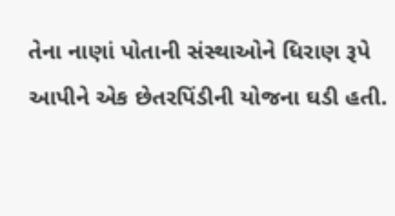તેના નાણાં પોતાની સંસ્થાઓને ધિરાણ રૂપે આપીને એક છેતરપિંડીની યોજના ઘડી હતી.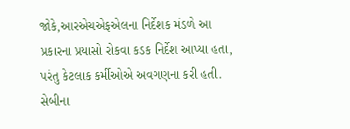જોકે,આરએચએફએલના નિર્દેશક મંડળે આ પ્રકારના પ્રયાસો રોકવા કડક નિર્દેશ આપ્યા હતા, પરંતુ કેટલાક કર્મીઓએ અવગણના કરી હતી. સેબીના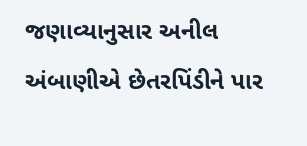જણાવ્યાનુસાર અનીલ અંબાણીએ છેતરપિંડીને પાર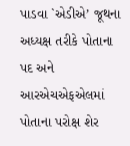પાડવા `એડીએ’ જૂથના અધ્યક્ષ તરીકે પોતાના પદ અને આરએચએફએલમાં પોતાના પરોક્ષ શેર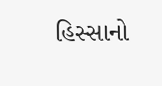હિસ્સાનો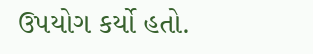ઉપયોગ કર્યો હતો.